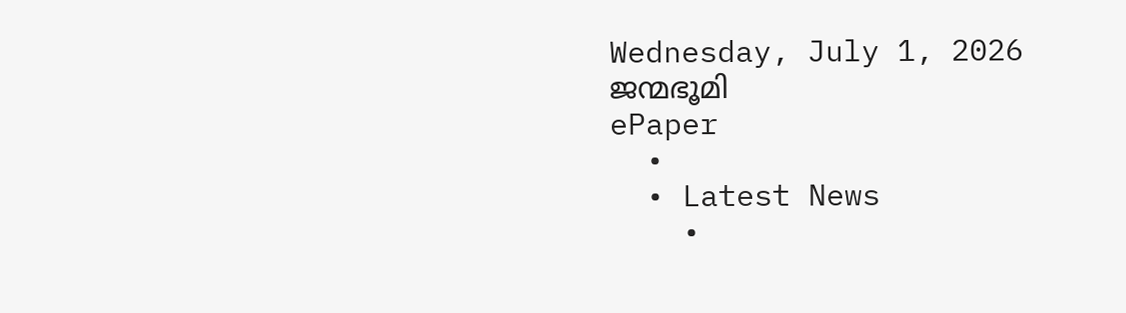Wednesday, July 1, 2026
ജന്മഭൂമി
ePaper
  •
  • Latest News
    •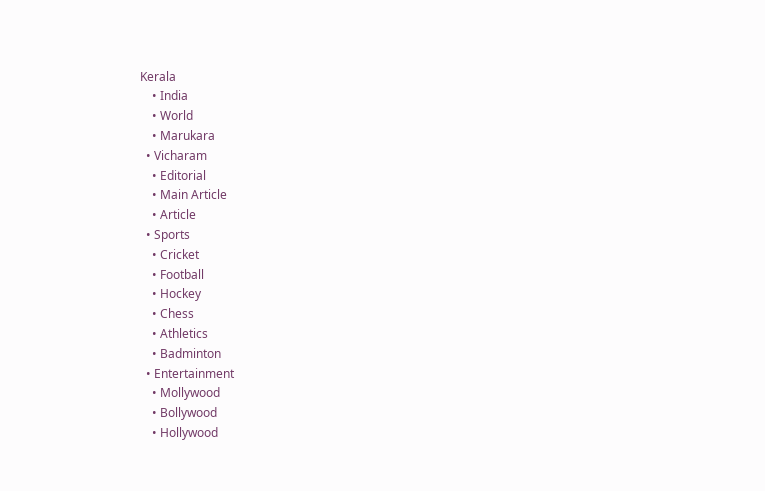Kerala
    • India
    • World
    • Marukara
  • Vicharam
    • Editorial
    • Main Article
    • Article
  • Sports
    • Cricket
    • Football
    • Hockey
    • Chess
    • Athletics
    • Badminton
  • Entertainment
    • Mollywood
    • Bollywood
    • Hollywood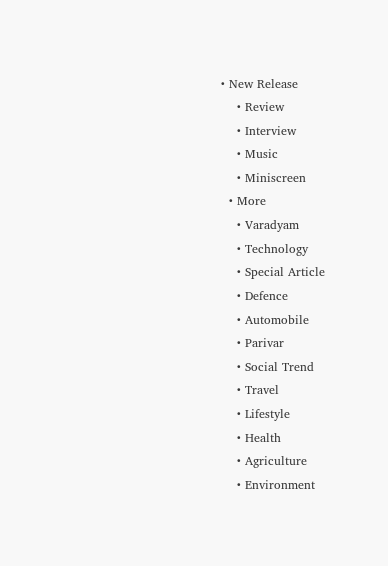• New Release
    • Review
    • Interview
    • Music
    • Miniscreen
  • More
    • Varadyam
    • Technology
    • Special Article
    • Defence
    • Automobile
    • Parivar
    • Social Trend
    • Travel
    • Lifestyle
    • Health
    • Agriculture
    • Environment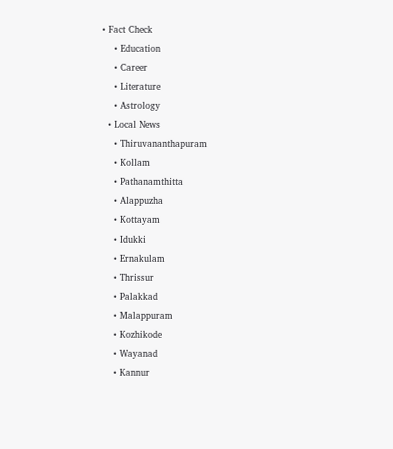• Fact Check
    • Education
    • Career
    • Literature
    • Astrology
  • Local News
    • Thiruvananthapuram
    • Kollam
    • Pathanamthitta
    • Alappuzha
    • Kottayam
    • Idukki
    • Ernakulam
    • Thrissur
    • Palakkad
    • Malappuram
    • Kozhikode
    • Wayanad
    • Kannur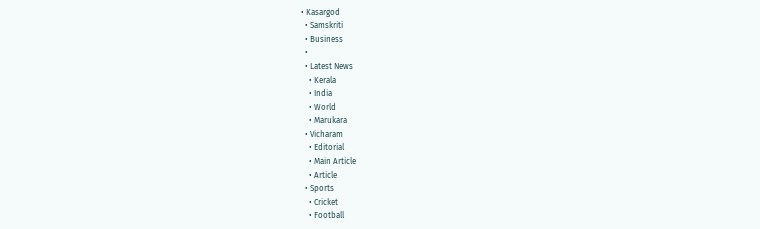• Kasargod
  • Samskriti
  • Business
  •
  • Latest News
    • Kerala
    • India
    • World
    • Marukara
  • Vicharam
    • Editorial
    • Main Article
    • Article
  • Sports
    • Cricket
    • Football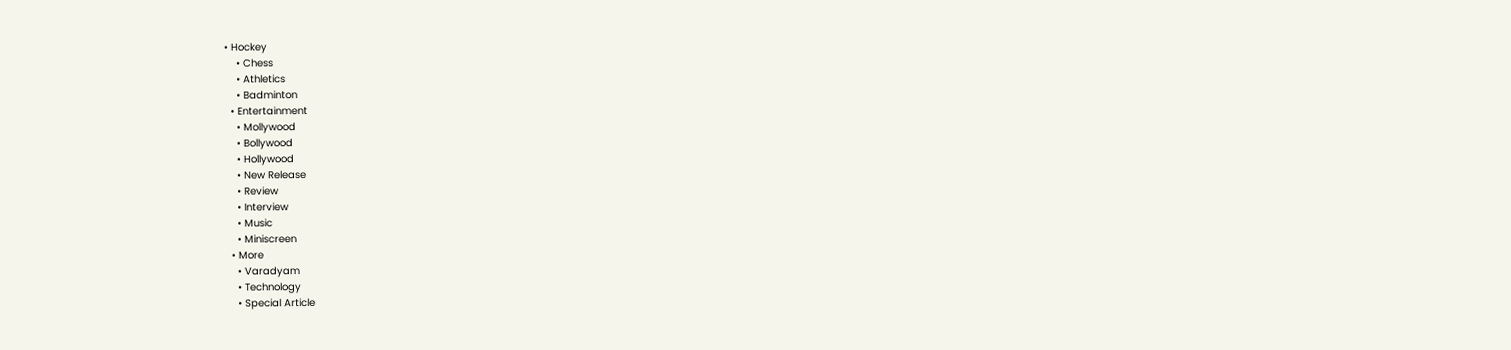• Hockey
    • Chess
    • Athletics
    • Badminton
  • Entertainment
    • Mollywood
    • Bollywood
    • Hollywood
    • New Release
    • Review
    • Interview
    • Music
    • Miniscreen
  • More
    • Varadyam
    • Technology
    • Special Article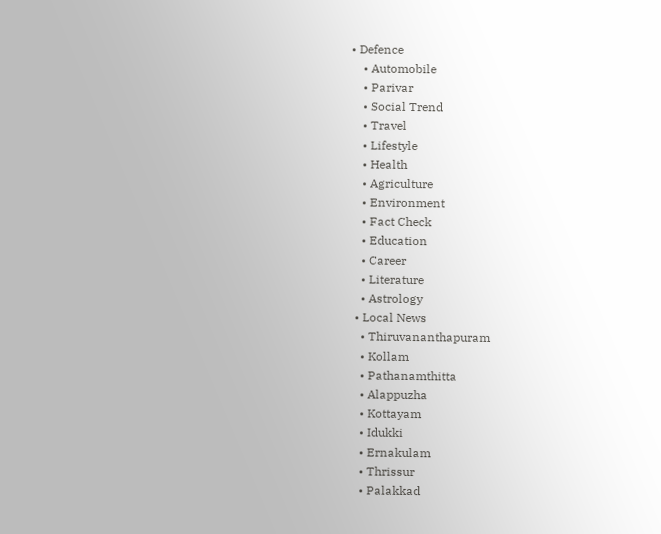• Defence
    • Automobile
    • Parivar
    • Social Trend
    • Travel
    • Lifestyle
    • Health
    • Agriculture
    • Environment
    • Fact Check
    • Education
    • Career
    • Literature
    • Astrology
  • Local News
    • Thiruvananthapuram
    • Kollam
    • Pathanamthitta
    • Alappuzha
    • Kottayam
    • Idukki
    • Ernakulam
    • Thrissur
    • Palakkad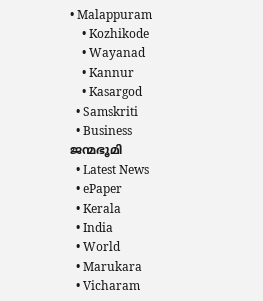• Malappuram
    • Kozhikode
    • Wayanad
    • Kannur
    • Kasargod
  • Samskriti
  • Business
ജന്മഭൂമി
  • Latest News
  • ePaper
  • Kerala
  • India
  • World
  • Marukara
  • Vicharam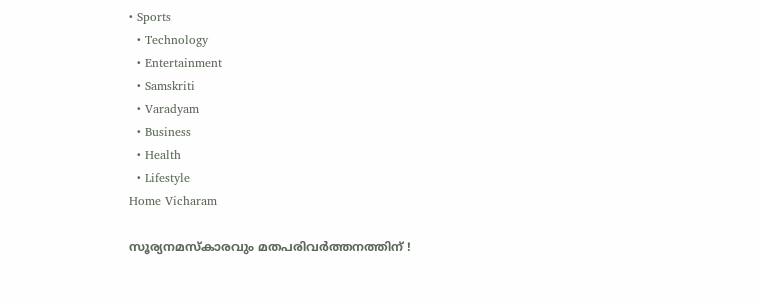• Sports
  • Technology
  • Entertainment
  • Samskriti
  • Varadyam
  • Business
  • Health
  • Lifestyle
Home Vicharam

സൂര്യനമസ്കാരവും മതപരിവര്‍ത്തനത്തിന്‌ !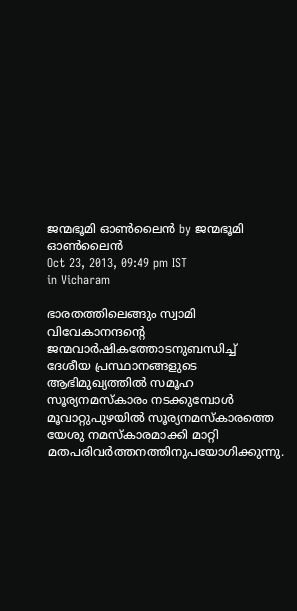ജന്മഭൂമി ഓണ്‍ലൈന്‍ by ജന്മഭൂമി ഓണ്‍ലൈന്‍
Oct 23, 2013, 09:49 pm IST
in Vicharam

ഭാരതത്തിലെങ്ങും സ്വാമി വിവേകാനന്ദന്റെ ജന്മവാര്‍ഷികത്തോടനുബന്ധിച്ച്‌ ദേശീയ പ്രസ്ഥാനങ്ങളുടെ ആഭിമുഖ്യത്തില്‍ സമൂഹ സൂര്യനമസ്കാരം നടക്കുമ്പോള്‍ മൂവാറ്റുപുഴയില്‍ സൂര്യനമസ്കാരത്തെ യേശു നമസ്കാരമാക്കി മാറ്റി മതപരിവര്‍ത്തനത്തിനുപയോഗിക്കുന്നു.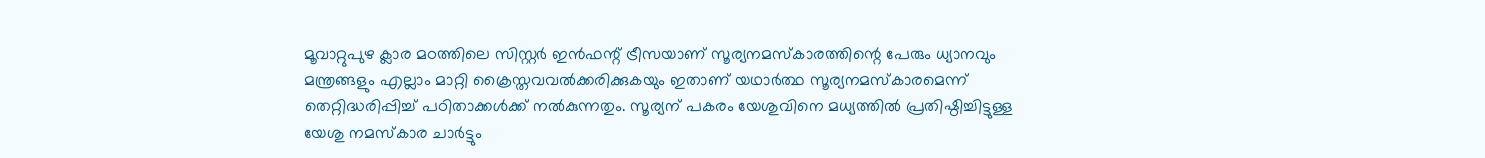മൂവാറ്റുപുഴ ക്ലാര മഠത്തിലെ സിസ്റ്റര്‍ ഇന്‍ഫന്റ്‌ ട്രീസയാണ്‌ സൂര്യനമസ്കാരത്തിന്റെ പേരും ധ്യാനവും മന്ത്രങ്ങളും എല്ലാം മാറ്റി ക്രൈസ്തവവല്‍ക്കരിക്കുകയും ഇതാണ്‌ യഥാര്‍ത്ഥ സൂര്യനമസ്കാരമെന്ന്‌ തെറ്റിദ്ധരിപ്പിച്ച്‌ പഠിതാക്കള്‍ക്ക്‌ നല്‍കുന്നതും. സൂര്യന്‌ പകരം യേശുവിനെ മധ്യത്തില്‍ പ്രതിഷ്ഠിച്ചിട്ടുള്ള യേശു നമസ്കാര ചാര്‍ട്ടും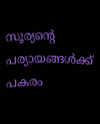സൂര്യന്റെ പര്യായങ്ങള്‍ക്ക്‌ പകരം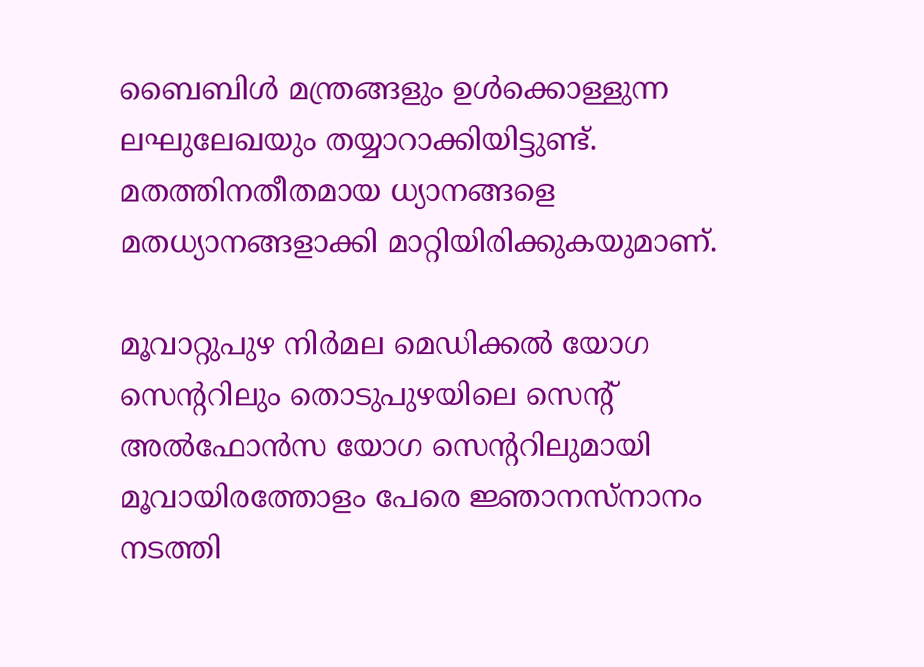ബൈബിള്‍ മന്ത്രങ്ങളും ഉള്‍ക്കൊള്ളുന്ന ലഘുലേഖയും തയ്യാറാക്കിയിട്ടുണ്ട്‌. മതത്തിനതീതമായ ധ്യാനങ്ങളെ മതധ്യാനങ്ങളാക്കി മാറ്റിയിരിക്കുകയുമാണ്‌.

മൂവാറ്റുപുഴ നിര്‍മല മെഡിക്കല്‍ യോഗ സെന്ററിലും തൊടുപുഴയിലെ സെന്റ്‌ അല്‍ഫോന്‍സ യോഗ സെന്ററിലുമായി മൂവായിരത്തോളം പേരെ ജ്ഞാനസ്നാനം നടത്തി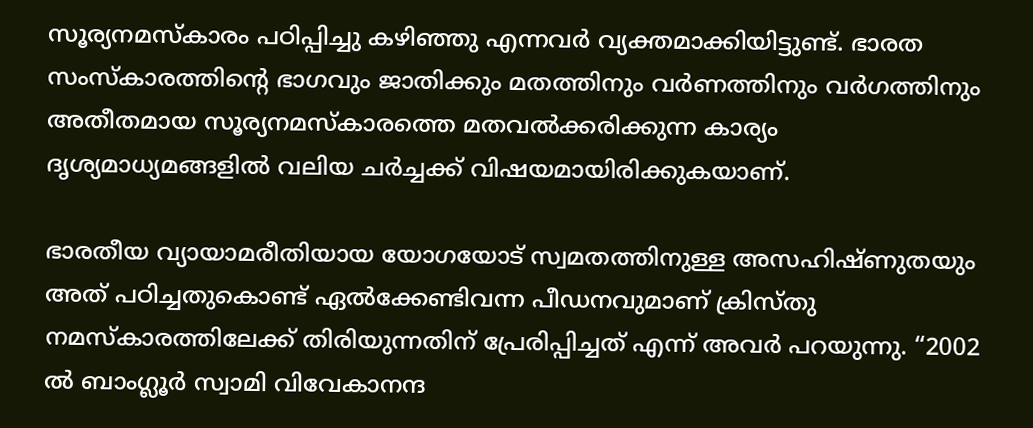സൂര്യനമസ്കാരം പഠിപ്പിച്ചു കഴിഞ്ഞു എന്നവര്‍ വ്യക്തമാക്കിയിട്ടുണ്ട്‌. ഭാരത സംസ്കാരത്തിന്റെ ഭാഗവും ജാതിക്കും മതത്തിനും വര്‍ണത്തിനും വര്‍ഗത്തിനും അതീതമായ സൂര്യനമസ്കാരത്തെ മതവല്‍ക്കരിക്കുന്ന കാര്യം ദൃശ്യമാധ്യമങ്ങളില്‍ വലിയ ചര്‍ച്ചക്ക്‌ വിഷയമായിരിക്കുകയാണ്‌.

ഭാരതീയ വ്യായാമരീതിയായ യോഗയോട്‌ സ്വമതത്തിനുള്ള അസഹിഷ്ണുതയും അത്‌ പഠിച്ചതുകൊണ്ട്‌ ഏല്‍ക്കേണ്ടിവന്ന പീഡനവുമാണ്‌ ക്രിസ്തു നമസ്കാരത്തിലേക്ക്‌ തിരിയുന്നതിന്‌ പ്രേരിപ്പിച്ചത്‌ എന്ന്‌ അവര്‍ പറയുന്നു. “2002 ല്‍ ബാംഗ്ലൂര്‍ സ്വാമി വിവേകാനന്ദ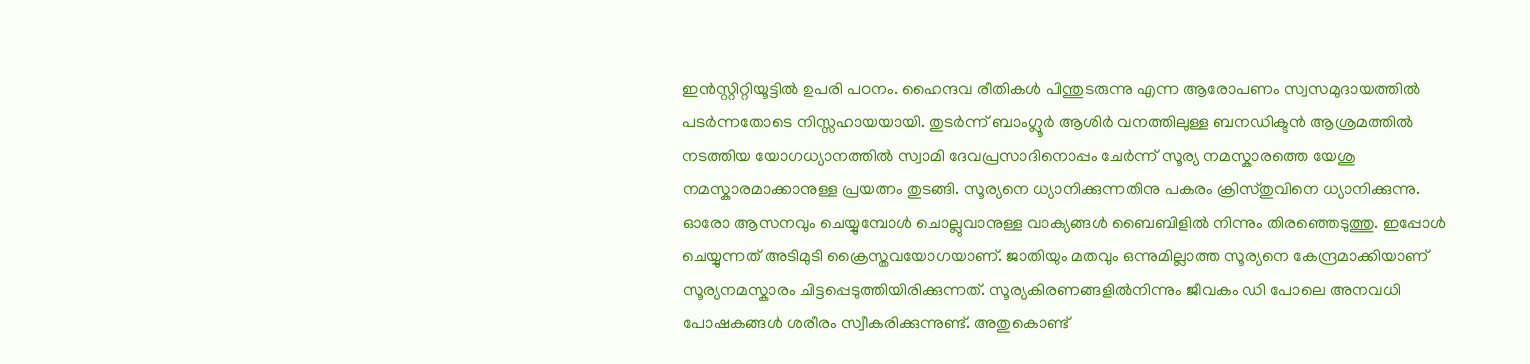ഇന്‍സ്റ്റിറ്റിയൂട്ടില്‍ ഉപരി പഠനം. ഹൈന്ദവ രീതികള്‍ പിന്തുടരുന്നു എന്ന ആരോപണം സ്വസമുദായത്തില്‍ പടര്‍ന്നതോടെ നിസ്സഹായയായി. തുടര്‍ന്ന്‌ ബാംഗ്ലൂര്‍ ആശിര്‍ വനത്തിലുള്ള ബനഡിക്ടന്‍ ആശ്രമത്തില്‍ നടത്തിയ യോഗധ്യാനത്തില്‍ സ്വാമി ദേവപ്രസാദിനൊപ്പം ചേര്‍ന്ന്‌ സൂര്യ നമസ്കാരത്തെ യേശു നമസ്കാരമാക്കാനുള്ള പ്രയത്നം തുടങ്ങി. സൂര്യനെ ധ്യാനിക്കുന്നതിനു പകരം ക്രിസ്തുവിനെ ധ്യാനിക്കുന്നു. ഓരോ ആസനവും ചെയ്യുമ്പോള്‍ ചൊല്ലുവാനുള്ള വാക്യങ്ങള്‍ ബൈബിളില്‍ നിന്നും തിരഞ്ഞെടുത്തു. ഇപ്പോള്‍ ചെയ്യുന്നത്‌ അടിമുടി ക്രൈസ്തവയോഗയാണ്‌. ജാതിയും മതവും ഒന്നുമില്ലാത്ത സൂര്യനെ കേന്ദ്രമാക്കിയാണ്‌ സൂര്യനമസ്കാരം ചിട്ടപ്പെടുത്തിയിരിക്കുന്നത്‌. സൂര്യകിരണങ്ങളില്‍നിന്നും ജീവകം ഡി പോലെ അനവധി പോഷകങ്ങള്‍ ശരീരം സ്വീകരിക്കുന്നുണ്ട്‌. അതുകൊണ്ട്‌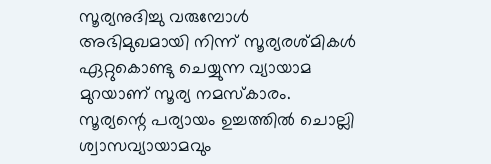സൂര്യനുദിച്ചു വരുമ്പോള്‍ അഭിമുഖമായി നിന്ന്‌ സൂര്യരശ്മികള്‍ ഏറ്റുകൊണ്ടു ചെയ്യുന്ന വ്യായാമ മുറയാണ്‌ സൂര്യ നമസ്കാരം. സൂര്യന്റെ പര്യായം ഉച്ചത്തില്‍ ചൊല്ലി ശ്വാസവ്യായാമവും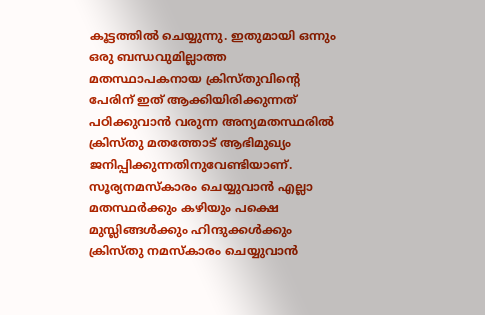കൂട്ടത്തില്‍ ചെയ്യുന്നു. ഇതുമായി ഒന്നും ഒരു ബന്ധവുമില്ലാത്ത മതസ്ഥാപകനായ ക്രിസ്തുവിന്റെ പേരിന്‌ ഇത്‌ ആക്കിയിരിക്കുന്നത്‌ പഠിക്കുവാന്‍ വരുന്ന അന്യമതസ്ഥരില്‍ ക്രിസ്തു മതത്തോട്‌ ആഭിമുഖ്യം ജനിപ്പിക്കുന്നതിനുവേണ്ടിയാണ്‌. സൂര്യനമസ്കാരം ചെയ്യുവാന്‍ എല്ലാ മതസ്ഥര്‍ക്കും കഴിയും പക്ഷെ മുസ്ലിങ്ങള്‍ക്കും ഹിന്ദുക്കള്‍ക്കും ക്രിസ്തു നമസ്കാരം ചെയ്യുവാന്‍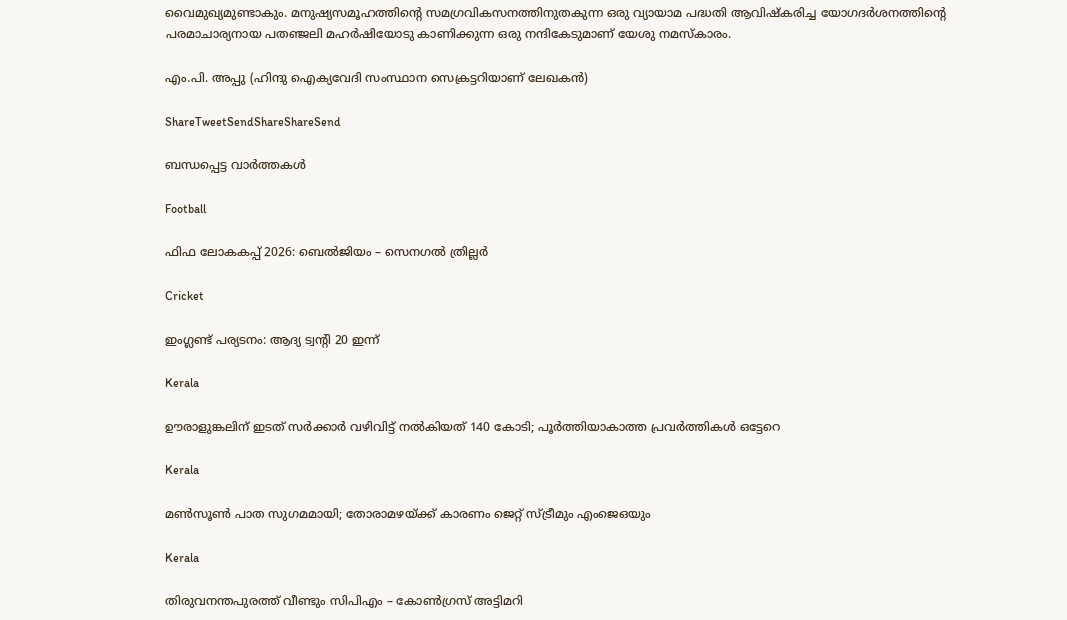വൈമുഖ്യമുണ്ടാകും. മനുഷ്യസമൂഹത്തിന്റെ സമഗ്രവികസനത്തിനുതകുന്ന ഒരു വ്യായാമ പദ്ധതി ആവിഷ്കരിച്ച യോഗദര്‍ശനത്തിന്റെ പരമാചാര്യനായ പതഞ്ജലി മഹര്‍ഷിയോടു കാണിക്കുന്ന ഒരു നന്ദികേടുമാണ്‌ യേശു നമസ്കാരം.

എം.പി. അപ്പു (ഹിന്ദു ഐക്യവേദി സംസ്ഥാന സെക്രട്ടറിയാണ്‌ ലേഖകന്‍)

ShareTweetSendShareShareSend

ബന്ധപ്പെട്ട വാര്‍ത്തകള്‍

Football

ഫിഫ ലോകകപ്പ് 2026: ബെല്‍ജിയം – സെനഗല്‍ ത്രില്ലര്‍

Cricket

ഇംഗ്ലണ്ട് പര്യടനം: ആദ്യ ട്വന്റി 20 ഇന്ന്

Kerala

ഊരാളുങ്കലിന് ഇടത് സര്‍ക്കാര്‍ വഴിവിട്ട് നല്‍കിയത് 140 കോടി; പൂര്‍ത്തിയാകാത്ത പ്രവര്‍ത്തികള്‍ ഒട്ടേറെ

Kerala

മണ്‍സൂണ്‍ പാത സുഗമമായി; തോരാമഴയ്‌ക്ക് കാരണം ജെറ്റ് സ്ട്രീമും എംജെഒയും

Kerala

തിരുവനന്തപുരത്ത് വീണ്ടും സിപിഎം – കോണ്‍ഗ്രസ് അട്ടിമറി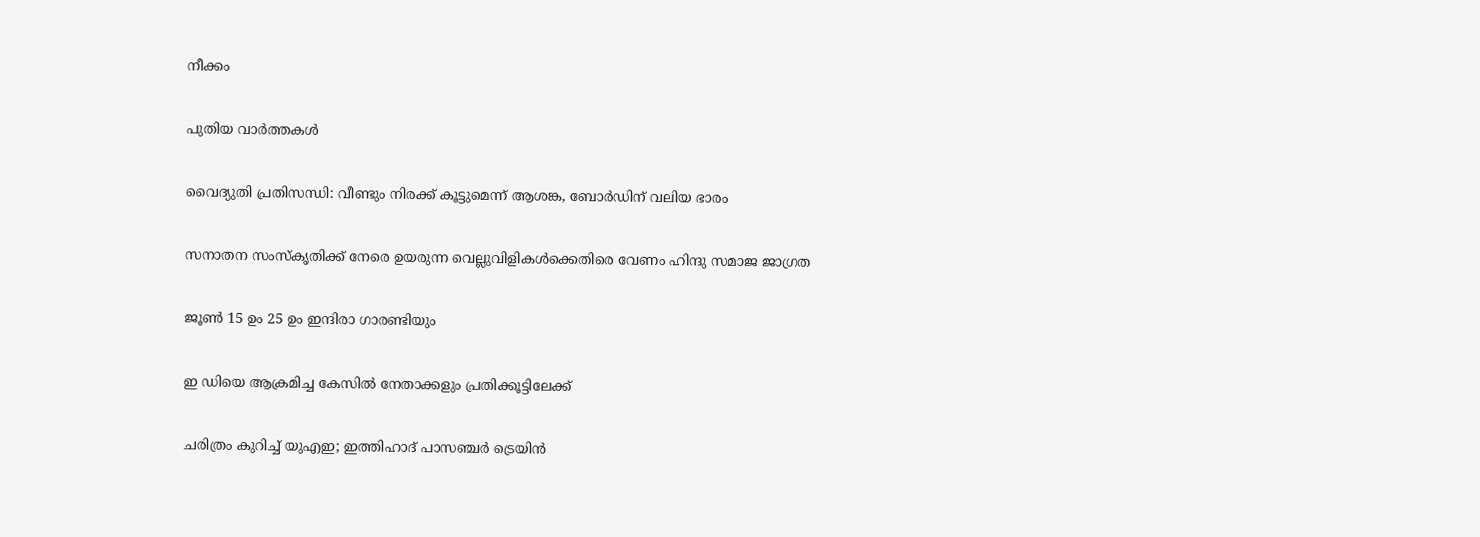നീക്കം

പുതിയ വാര്‍ത്തകള്‍

വൈദ്യുതി പ്രതിസന്ധി: വീണ്ടും നിരക്ക് കൂട്ടുമെന്ന് ആശങ്ക, ബോര്‍ഡിന് വലിയ ഭാരം

സനാതന സംസ്‌കൃതിക്ക് നേരെ ഉയരുന്ന വെല്ലുവിളികള്‍ക്കെതിരെ വേണം ഹിന്ദു സമാജ ജാഗ്രത

ജൂണ്‍ 15 ഉം 25 ഉം ഇന്ദിരാ ഗാരണ്ടിയും

ഇ ഡിയെ ആക്രമിച്ച കേസില്‍ നേതാക്കളും പ്രതിക്കൂട്ടിലേക്ക്

ചരിത്രം കുറിച്ച് യുഎഇ; ഇത്തിഹാദ് പാസഞ്ചർ ട്രെയിൻ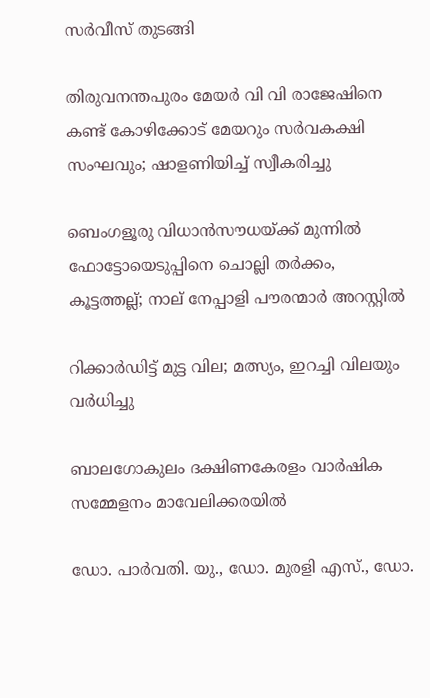സർവീസ് തുടങ്ങി

തിരുവനന്തപുരം മേയർ വി വി രാജേഷിനെ കണ്ട് കോഴിക്കോട് മേയറും സർവകക്ഷി സംഘവും; ഷാളണിയിച്ച് സ്വീകരിച്ചു

ബെംഗളൂരു വിധാൻസൗധയ്‌ക്ക് മുന്നിൽ ഫോട്ടോയെടുപ്പിനെ ചൊല്ലി തര്‍ക്കം, കൂട്ടത്തല്ല്; നാല് നേപ്പാളി പൗരന്മാര്‍ അറസ്റ്റില്‍

റിക്കാര്‍ഡിട്ട് മുട്ട വില; മത്സ്യം, ഇറച്ചി വിലയും വര്‍ധിച്ചു

ബാലഗോകുലം ദക്ഷിണകേരളം വാര്‍ഷിക സമ്മേളനം മാവേലിക്കരയില്‍

ഡോ. പാര്‍വതി. യു., ഡോ. മുരളി എസ്., ഡോ.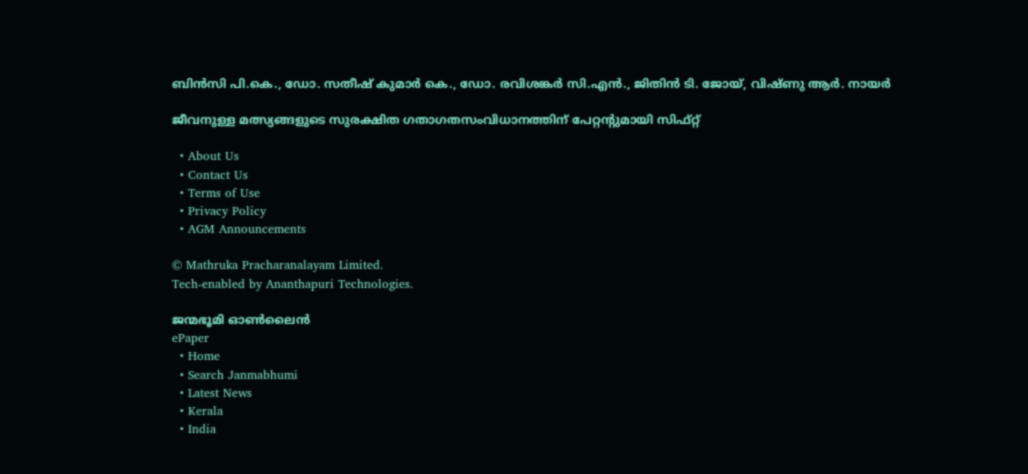ബിന്‍സി പി.കെ., ഡോ. സതീഷ് കുമാര്‍ കെ., ഡോ. രവിശങ്കര്‍ സി.എന്‍., ജിതിന്‍ ടി. ജോയ്, വിഷ്ണു ആര്‍. നായര്‍

ജീവനുള്ള മത്സ്യങ്ങളുടെ സുരക്ഷിത ഗതാഗതസംവിധാനത്തിന് പേറ്റന്റുമായി സിഫ്റ്റ്

  • About Us
  • Contact Us
  • Terms of Use
  • Privacy Policy
  • AGM Announcements

© Mathruka Pracharanalayam Limited.
Tech-enabled by Ananthapuri Technologies.

ജന്മഭൂമി ഓണ്‍ലൈന്‍
ePaper
  • Home
  • Search Janmabhumi
  • Latest News
  • Kerala
  • India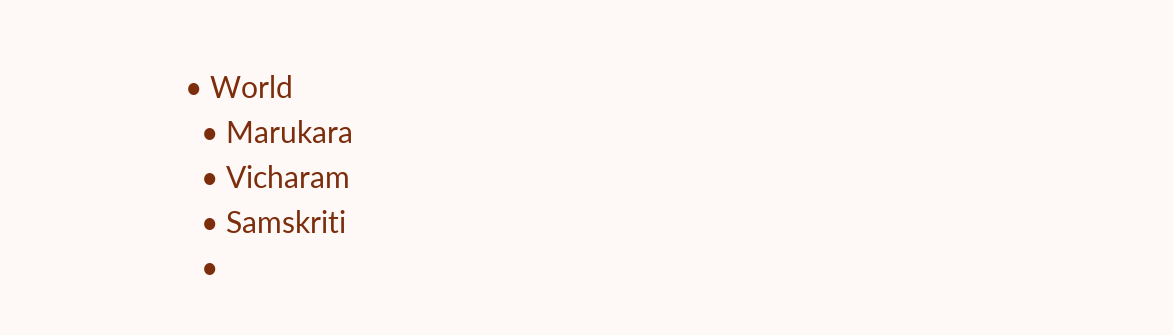• World
  • Marukara
  • Vicharam
  • Samskriti
  •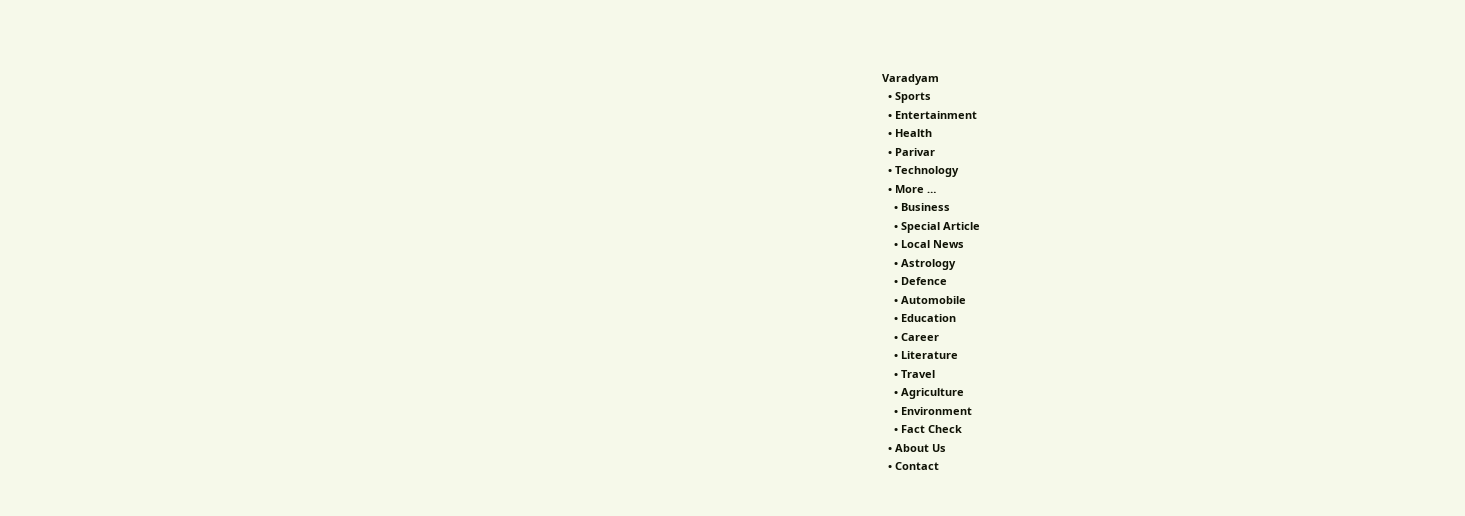Varadyam
  • Sports
  • Entertainment
  • Health
  • Parivar
  • Technology
  • More …
    • Business
    • Special Article
    • Local News
    • Astrology
    • Defence
    • Automobile
    • Education
    • Career
    • Literature
    • Travel
    • Agriculture
    • Environment
    • Fact Check
  • About Us
  • Contact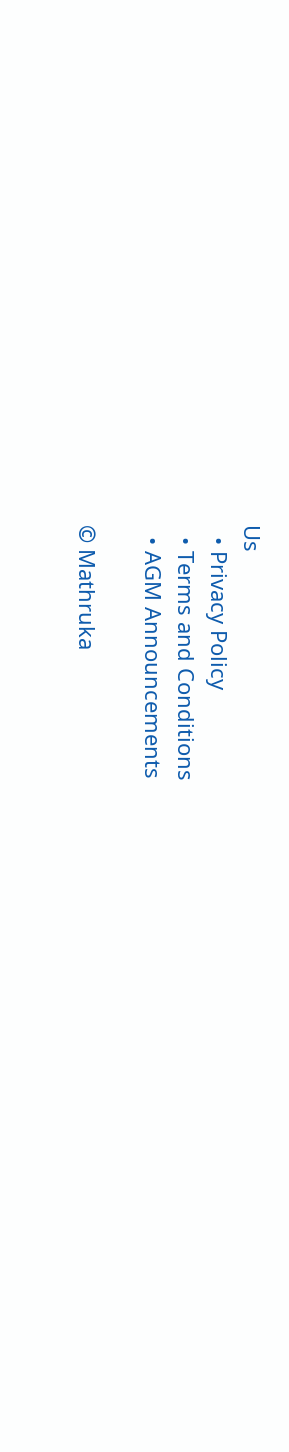Us
  • Privacy Policy
  • Terms and Conditions
  • AGM Announcements

© Mathruka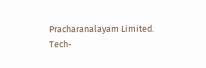Pracharanalayam Limited.
Tech-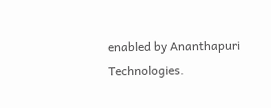enabled by Ananthapuri Technologies.